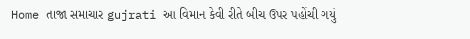Home તાજા સમાચાર gujrati આ વિમાન કેવી રીતે બીચ ઉપર પહોંચી ગયું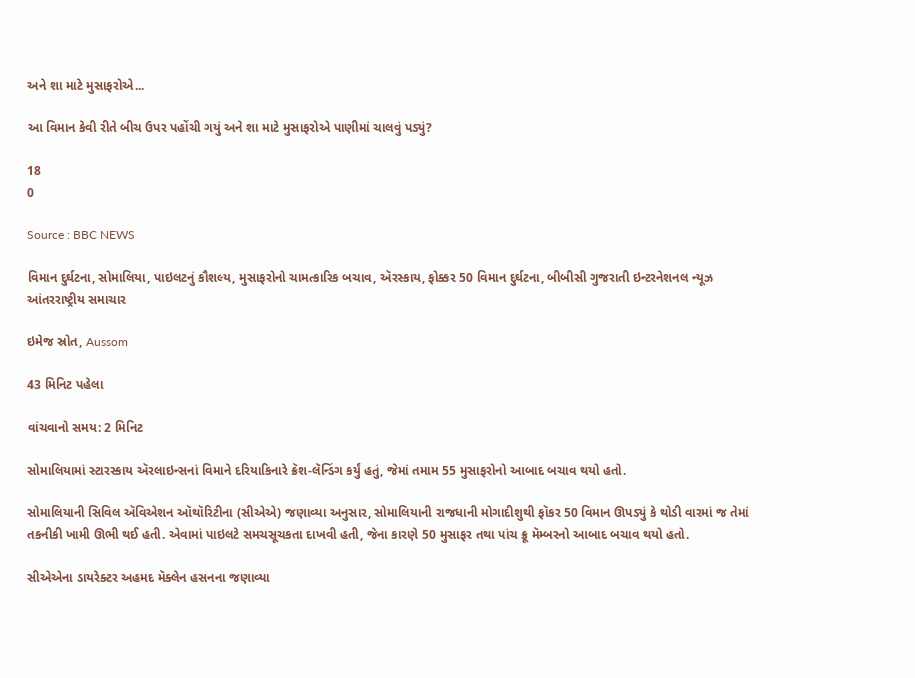અને શા માટે મુસાફરોએ...

આ વિમાન કેવી રીતે બીચ ઉપર પહોંચી ગયું અને શા માટે મુસાફરોએ પાણીમાં ચાલવું પડ્યું?

18
0

Source : BBC NEWS

વિમાન દુર્ઘટના, સોમાલિયા, પાઇલટનું કૌશલ્ય, મુસાફરોનો ચામત્કારિક બચાવ, ઍરસ્કાય, ફોક્કર 50 વિમાન દુર્ઘટના, બીબીસી ગુજરાતી ઇન્ટરનેશનલ ન્યૂઝ આંતરરાષ્ટ્રીય સમાચાર

ઇમેજ સ્રોત, Aussom

43 મિનિટ પહેલા

વાંચવાનો સમય: 2 મિનિટ

સોમાલિયામાં સ્ટારસ્કાય ઍરલાઇન્સનાં વિમાને દરિયાકિનારે ક્રૅશ-લૅન્ડિંગ કર્યું હતું, જેમાં તમામ 55 મુસાફરોનો આબાદ બચાવ થયો હતો.

સોમાલિયાની સિવિલ ઍવિએશન ઑથૉરિટીના (સીએએ) જણાવ્યા અનુસાર, સોમાલિયાની રાજધાની મોગાદીશુથી ફૉકર 50 વિમાન ઊપડ્યું કે થોડી વારમાં જ તેમાં તકનીકી ખામી ઊભી થઈ હતી. એવામાં પાઇલટે સમચસૂચકતા દાખવી હતી, જેના કારણે 50 મુસાફર તથા પાંચ ક્રૂ મૅમ્બરનો આબાદ બચાવ થયો હતો.

સીએએના ડાયરેક્ટર અહમદ મૅક્લેન હસનના જણાવ્યા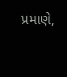પ્રમાણે,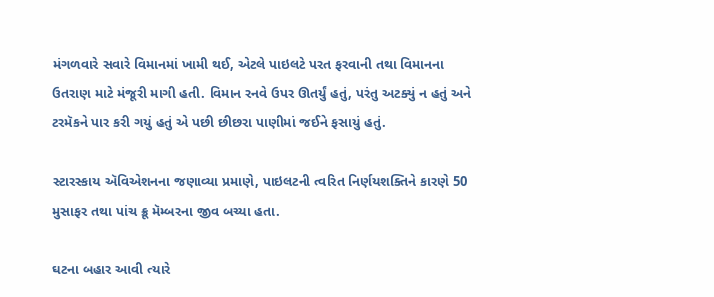મંગળવારે સવારે વિમાનમાં ખામી થઈ, એટલે પાઇલટે પરત ફરવાની તથા વિમાનના ઉતરાણ માટે મંજૂરી માગી હતી. વિમાન રનવે ઉપર ઊતર્યું હતું, પરંતુ અટક્યું ન હતું અને ટરમૅકને પાર કરી ગયું હતું એ પછી છીછરા પાણીમાં જઈને ફસાયું હતું.

સ્ટારસ્કાય ઍવિએશનના જણાવ્યા પ્રમાણે, પાઇલટની ત્વરિત નિર્ણયશક્તિને કારણે 50 મુસાફર તથા પાંચ ક્રૂ મૅમ્બરના જીવ બચ્યા હતા.

ઘટના બહાર આવી ત્યારે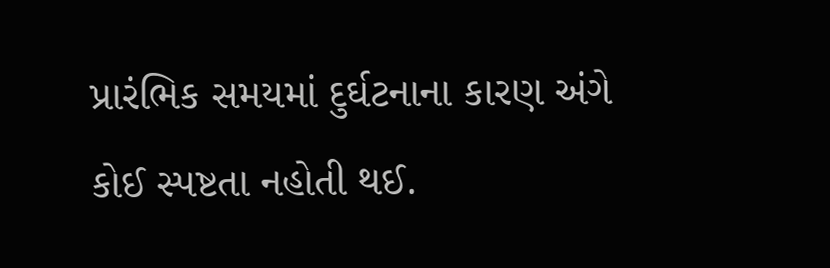પ્રારંભિક સમયમાં દુર્ઘટનાના કારણ અંગે કોઈ સ્પષ્ટતા નહોતી થઈ.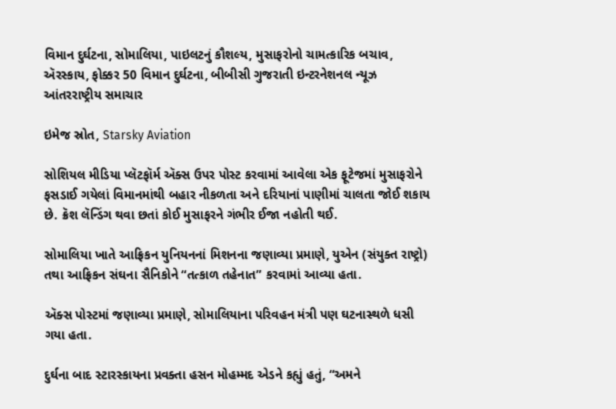વિમાન દુર્ઘટના, સોમાલિયા, પાઇલટનું કૌશલ્ય, મુસાફરોનો ચામત્કારિક બચાવ, ઍરસ્કાય, ફોક્કર 50 વિમાન દુર્ઘટના, બીબીસી ગુજરાતી ઇન્ટરનેશનલ ન્યૂઝ આંતરરાષ્ટ્રીય સમાચાર

ઇમેજ સ્રોત, Starsky Aviation

સોશિયલ મીડિયા પ્લૅટફૉર્મ ઍક્સ ઉપર પોસ્ટ કરવામાં આવેલા એક ફૂટેજમાં મુસાફરોને ફસડાઈ ગયેલાં વિમાનમાંથી બહાર નીકળતા અને દરિયાનાં પાણીમાં ચાલતા જોઈ શકાય છે. ક્રૅશ લૅન્ડિંગ થવા છતાં કોઈ મુસાફરને ગંભીર ઈજા નહોતી થઈ.

સોમાલિયા ખાતે આફ્રિકન યુનિયનનાં મિશનના જણાવ્યા પ્રમાણે, યુએન (સંયુક્ત રાષ્ટ્રો) તથા આફ્રિકન સંઘના સૈનિકોને “તત્કાળ તહેનાત” કરવામાં આવ્યા હતા.

ઍક્સ પોસ્ટમાં જણાવ્યા પ્રમાણે, સોમાલિયાના પરિવહન મંત્રી પણ ઘટનાસ્થળે ધસી ગયા હતા.

દુર્ઘના બાદ સ્ટારસ્કાયના પ્રવક્તા હસન મોહમ્મદ એડને કહ્યું હતું, “અમને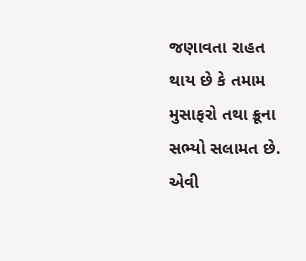જણાવતા રાહત થાય છે કે તમામ મુસાફરો તથા ક્રૂના સભ્યો સલામત છે. એવી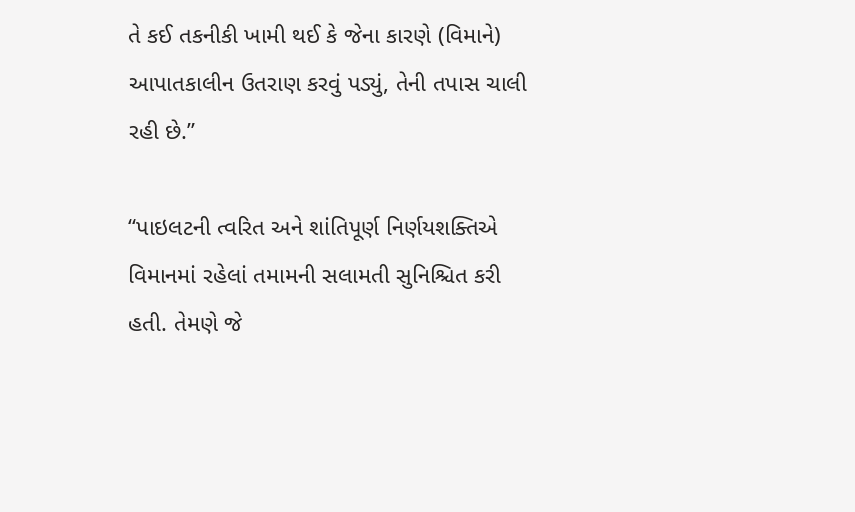તે કઈ તકનીકી ખામી થઈ કે જેના કારણે (વિમાને) આપાતકાલીન ઉતરાણ કરવું પડ્યું, તેની તપાસ ચાલી રહી છે.”

“પાઇલટની ત્વરિત અને શાંતિપૂર્ણ નિર્ણયશક્તિએ વિમાનમાં રહેલાં તમામની સલામતી સુનિશ્ચિત કરી હતી. તેમણે જે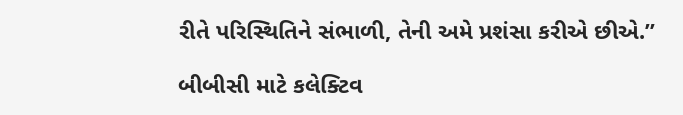રીતે પરિસ્થિતિને સંભાળી, તેની અમે પ્રશંસા કરીએ છીએ.”

બીબીસી માટે કલેક્ટિવ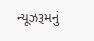ન્યૂઝરૂમનું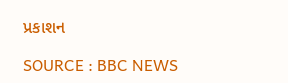પ્રકાશન

SOURCE : BBC NEWS